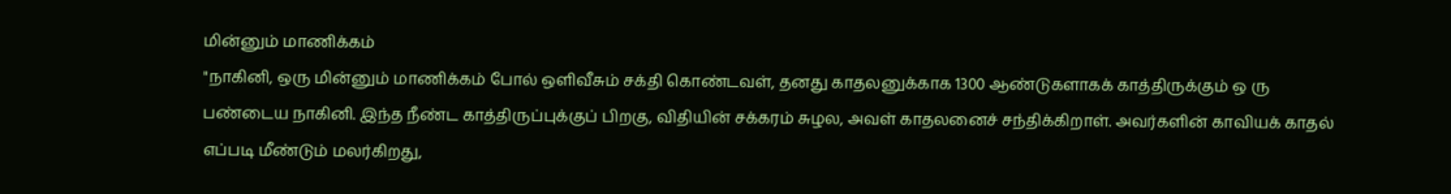மின்னும் மாணிக்கம்
"நாகினி, ஒரு மின்னும் மாணிக்கம் போல் ஒளிவீசும் சக்தி கொண்டவள், தனது காதலனுக்காக 1300 ஆண்டுகளாகக் காத்திருக்கும் ஒ ரு பண்டைய நாகினி. இந்த நீண்ட காத்திருப்புக்குப் பிறகு, விதியின் சக்கரம் சுழல, அவள் காதலனைச் சந்திக்கிறாள். அவர்களின் காவியக் காதல் எப்படி மீண்டும் மலர்கிறது,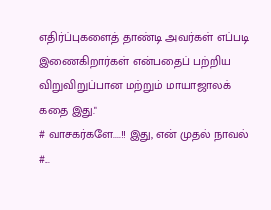எதிர்ப்புகளைத் தாண்டி அவர்கள் எப்படி இணைகிறார்கள் என்பதைப் பற்றிய விறுவிறுப்பான மற்றும் மாயாஜாலக் கதை இது."
# வாசகர்களே....!! இது, என் முதல் நாவல் #...